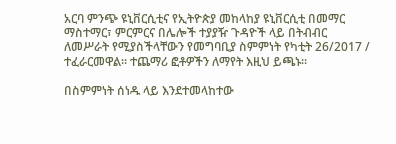አርባ ምንጭ ዩኒቨርሲቲና የኢትዮጵያ መከላከያ ዩኒቨርሲቲ በመማር ማስተማር፣ ምርምርና በሌሎች ተያያዥ ጉዳዮች ላይ በትብብር ለመሥራት የሚያስችላቸውን የመግባቢያ ስምምነት የካቲት 26/2017 / ተፈራርመዋል፡፡ ተጨማሪ ፎቶዎችን ለማየት እዚህ ይጫኑ፡፡

በስምምነት ሰነዱ ላይ እንደተመላከተው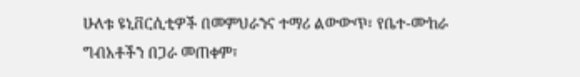ሁለቱ ዩኒቨርሲቲዎች በመምህራንና ተማሪ ልውውጥ፣ የቤተ-ሙከራ ግብአቶችን በጋራ መጠቀም፣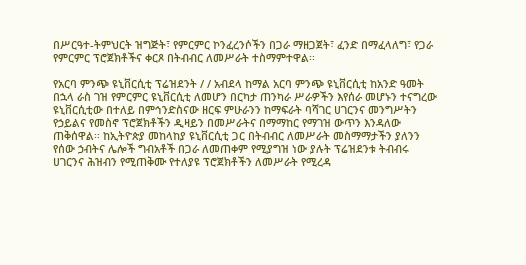በሥርዓተ-ትምህርት ዝግጅት፣ የምርምር ኮንፈረንሶችን በጋራ ማዘጋጀት፣ ፈንድ በማፈላለግ፣ የጋራ የምርምር ፕሮጀክቶችና ቀርጾ በትብብር ለመሥራት ተስማምተዋል፡፡

የአርባ ምንጭ ዩኒቨርሲቲ ፕሬዝደንት / / አብደላ ከማል አርባ ምንጭ ዩኒቨርሲቲ ከአንድ ዓመት በኋላ ራስ ገዝ የምርምር ዩኒቨርሲቲ ለመሆን በርካታ ጠንካራ ሥራዎችን እየሰራ መሆኑን ተናግረው ዩኒቨርሲቲው በተለይ በምኅንድስናው ዘርፍ ምሁራንን ከማፍራት ባሻገር ሀገርንና መንግሥትን የኃይልና የመስኖ ፕሮጀክቶችን ዲዛይን በመሥራትና በማማከር የማገዝ ውጥን እንዳለው ጠቅሰዋል፡፡ ከኢትዮጵያ መከላከያ ዩኒቨርሲቲ ጋር በትብብር ለመሥራት መስማማታችን ያለንን የሰው ኃብትና ሌሎች ግብአቶች በጋራ ለመጠቀም የሚያግዝ ነው ያሉት ፕሬዝደንቱ ትብብሩ ሀገርንና ሕዝብን የሚጠቅሙ የተለያዩ ፕሮጀክቶችን ለመሥራት የሚረዳ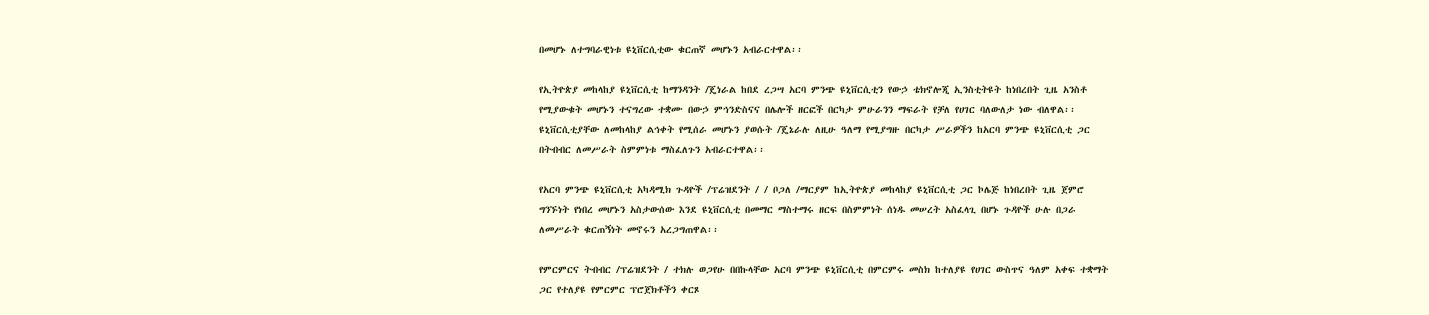በመሆኑ ለተግባራዊነቱ ዩኒቨርሲቲው ቁርጠኛ መሆኑን አብራርተዋል፡፡

የኢትዮጵያ መከላከያ ዩኒቨርሲቲ ከማንዳንት /ጄነራል ከበደ ረጋሣ አርባ ምንጭ ዩኒቨርሲቲን የውኃ ቴክኖሎጂ ኢንስቲትዩት ከነበረበት ጊዜ አንስቶ የሚያውቁት መሆኑን ተናግረው ተቋሙ በውኃ ምኅንድስናና በሌሎች ዘርፎች በርካታ ምሁራንን ማፍራት የቻለ የሀገር ባለውለታ ነው ብለዋል፡፡ ዩኒቨርሲቲያቸው ለመከላከያ ልኅቀት የሚሰራ መሆኑን ያወሱት /ጄኔራሉ ለዚሁ ዓለማ የሚያግዙ በርካታ ሥራዎችን ከአርባ ምንጭ ዩኒቨርሲቲ ጋር በትብብር ለመሥራት ስምምነቱ ማስፈለጉን አብራርተዋል፡፡

የአርባ ምንጭ ዩኒቨርሲቲ አካዳሚክ ጉዳዮች /ፕሬዝደንት / / ቦጋለ /ማርያም ከኢትዮጵያ መከላከያ ዩኒቨርሲቲ ጋር ኮሌጅ ከነበረበት ጊዜ ጀምሮ  ግንኙነት የነበረ መሆኑን አስታውሰው እንደ ዩኒቨርሲቲ በመማር ማስተማሩ ዘርፍ በስምምነት ሰነዱ መሠረት አስፈላጊ በሆኑ ጉዳዮች ሁሉ በጋራ ለመሥራት ቁርጠኝነት መኖሩን አረጋግጠዋል፡፡

የምርምርና ትብብር /ፕሬዝደንት / ተክሉ ወጋየሁ በበኩላቸው አርባ ምንጭ ዩኒቨርሲቲ በምርምሩ መስክ ከተለያዩ የሀገር ውስጥና ዓለም አቀፍ ተቋማት ጋር የተለያዩ የምርምር ፕሮጀክቶችን ቀርጾ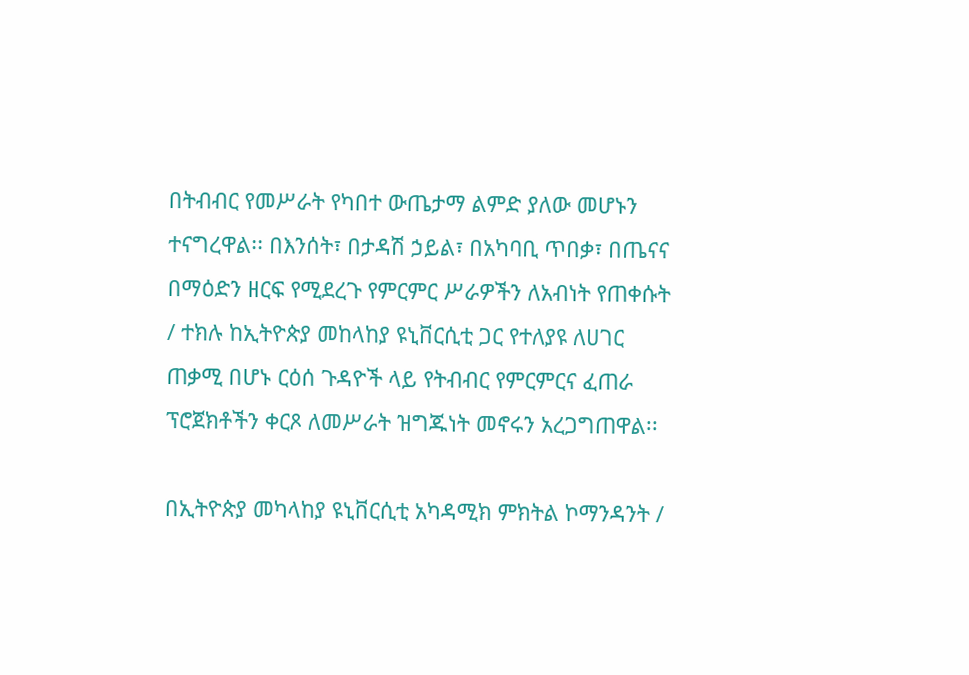በትብብር የመሥራት የካበተ ውጤታማ ልምድ ያለው መሆኑን ተናግረዋል፡፡ በእንሰት፣ በታዳሽ ኃይል፣ በአካባቢ ጥበቃ፣ በጤናና በማዕድን ዘርፍ የሚደረጉ የምርምር ሥራዎችን ለአብነት የጠቀሱት / ተክሉ ከኢትዮጵያ መከላከያ ዩኒቨርሲቲ ጋር የተለያዩ ለሀገር ጠቃሚ በሆኑ ርዕሰ ጉዳዮች ላይ የትብብር የምርምርና ፈጠራ ፕሮጀክቶችን ቀርጾ ለመሥራት ዝግጁነት መኖሩን አረጋግጠዋል፡፡

በኢትዮጵያ መካላከያ ዩኒቨርሲቲ አካዳሚክ ምክትል ኮማንዳንት /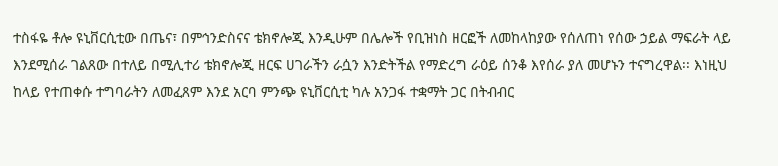ተስፋዬ ቶሎ ዩኒቨርሲቲው በጤና፣ በምኅንድስናና ቴክኖሎጂ እንዲሁም በሌሎች የቢዝነስ ዘርፎች ለመከላከያው የሰለጠነ የሰው ኃይል ማፍራት ላይ እንደሚሰራ ገልጸው በተለይ በሚሊተሪ ቴክኖሎጂ ዘርፍ ሀገራችን ራሷን እንድትችል የማድረግ ራዕይ ሰንቆ እየሰራ ያለ መሆኑን ተናግረዋል፡፡ እነዚህ ከላይ የተጠቀሱ ተግባራትን ለመፈጸም እንደ አርባ ምንጭ ዩኒቨርሲቲ ካሉ አንጋፋ ተቋማት ጋር በትብብር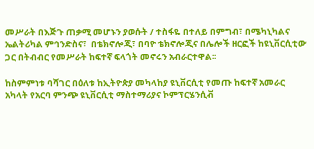መሥራት በእጅጉ ጠቃሚ መሆኑን ያወሱት / ተስፋዬ በተለይ በምግብ፣ በሜካኒካልና ኤልትሪካል ምኅንድስና፣  በቴክኖሎጂ፣ በባዮ ቴክኖሎጂና በሌሎች ዘርፎች ከዩኒቨርሲቲው ጋር በትብብር የመሥራት ከፍተኛ ፍላጎት መኖሩን አብራርተዋል፡፡

ከስምምነቱ ባሻገር በዕለቱ ከኢትዮጵያ መካላከያ ዩኒቨርሲቲ የመጡ ከፍተኛ አመራር አካላት የአርባ ምንጭ ዩኒቨርሲቲ ማስተማሪያና ኮምፕርሄንሲቭ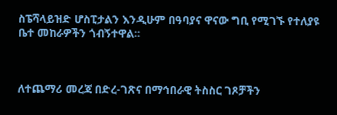ስፔሻላይዝድ ሆስፒታልን እንዲሁም በዓባያና ዋናው ግቢ የሚገኙ የተለያዩ ቤተ መከራዎችን ጎብኝተዋል፡፡



ለተጨማሪ መረጃ በድረ-ገጽና በማኅበራዊ ትስስር ገጾቻችን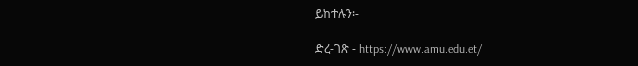ይከተሉን፡-

ድረ-ገጽ - https://www.amu.edu.et/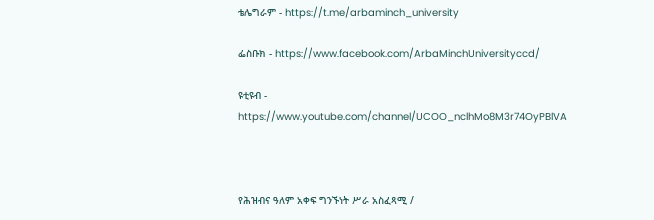ቴሌግራም - https://t.me/arbaminch_university

ፌስቡክ - https://www.facebook.com/ArbaMinchUniversityccd/

ዩቲዩብ - https://www.youtube.com/channel/UCOO_nclhMo8M3r74OyPBlVA



የሕዝብና ዓለም አቀፍ ግንኙነት ሥራ አስፈጻሚ /